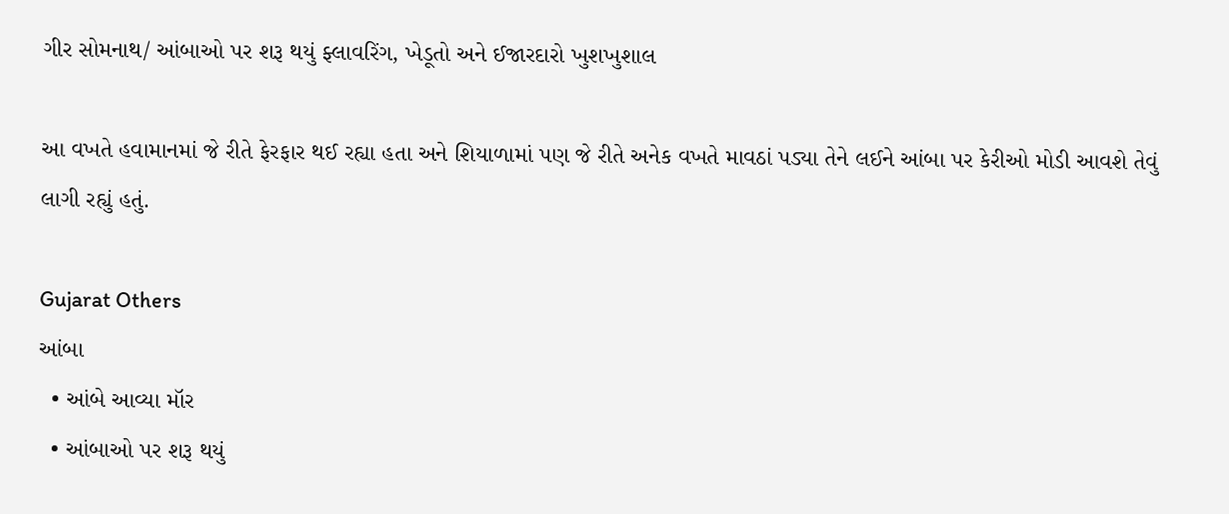ગીર સોમનાથ/ આંબાઓ પર શરૂ થયું ફ્લાવરિંગ, ખેડૂતો અને ઈજારદારો ખુશખુશાલ

આ વખતે હવામાનમાં જે રીતે ફેરફાર થઈ રહ્યા હતા અને શિયાળામાં પણ જે રીતે અનેક વખતે માવઠાં પડ્યા તેને લઈને આંબા પર કેરીઓ મોડી આવશે તેવું લાગી રહ્યું હતું.

Gujarat Others
આંબા
  • આંબે આવ્યા મૉર
  • આંબાઓ પર શરૂ થયું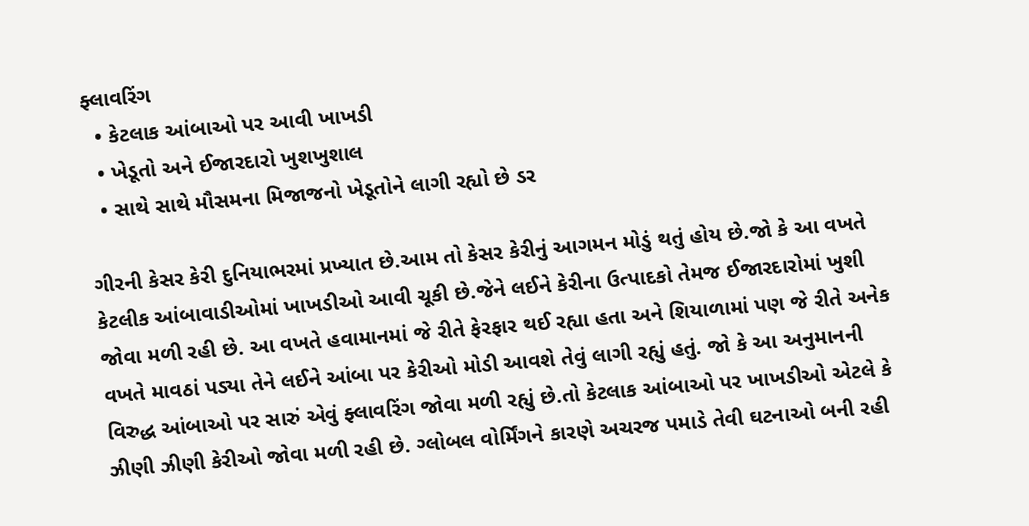ફ્લાવરિંગ
  • કેટલાક આંબાઓ પર આવી ખાખડી
  • ખેડૂતો અને ઈજારદારો ખુશખુશાલ
  • સાથે સાથે મૌસમના મિજાજનો ખેડૂતોને લાગી રહ્યો છે ડર

ગીરની કેસર કેરી દુનિયાભરમાં પ્રખ્યાત છે.આમ તો કેસર કેરીનું આગમન મોડું થતું હોય છે.જો કે આ વખતે કેટલીક આંબાવાડીઓમાં ખાખડીઓ આવી ચૂકી છે.જેને લઈને કેરીના ઉત્પાદકો તેમજ ઈજારદારોમાં ખુશી જોવા મળી રહી છે. આ વખતે હવામાનમાં જે રીતે ફેરફાર થઈ રહ્યા હતા અને શિયાળામાં પણ જે રીતે અનેક વખતે માવઠાં પડ્યા તેને લઈને આંબા પર કેરીઓ મોડી આવશે તેવું લાગી રહ્યું હતું. જો કે આ અનુમાનની વિરુદ્ધ આંબાઓ પર સારું એવું ફ્લાવરિંગ જોવા મળી રહ્યું છે.તો કેટલાક આંબાઓ પર ખાખડીઓ એટલે કે ઝીણી ઝીણી કેરીઓ જોવા મળી રહી છે. ગ્લોબલ વોર્મિંગને કારણે અચરજ પમાડે તેવી ઘટનાઓ બની રહી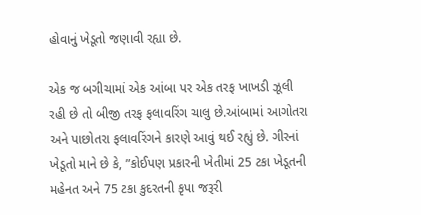હોવાનું ખેડૂતો જણાવી રહ્યા છે.

એક જ બગીચામાં એક આંબા પર એક તરફ ખાખડી ઝૂલી રહી છે તો બીજી તરફ ફલાવરિંગ ચાલુ છે.આંબામાં આગોતરા અને પાછોતરા ફલાવરિંગને કારણે આવું થઈ રહ્યું છે. ગીરનાં ખેડૂતો માને છે કે, ”કોઈપણ પ્રકારની ખેતીમાં 25 ટકા ખેડૂતની મહેનત અને 75 ટકા કુદરતની કૃપા જરૂરી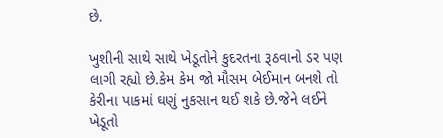છે.

ખુશીની સાથે સાથે ખેડૂતોને કુદરતના રૂઠવાનો ડર પણ લાગી રહ્યો છે.કેમ કેમ જો મૌસમ બેઈમાન બનશે તો કેરીના પાકમાં ઘણું નુકસાન થઈ શકે છે.જેને લઈને ખેડૂતો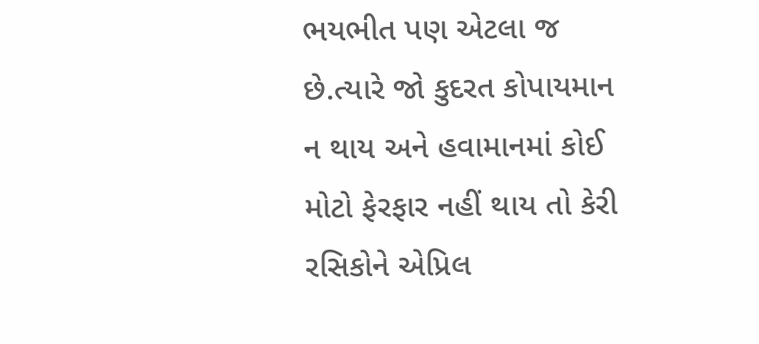ભયભીત પણ એટલા જ છે.ત્યારે જો કુદરત કોપાયમાન ન થાય અને હવામાનમાં કોઈ મોટો ફેરફાર નહીં થાય તો કેરી રસિકોને એપ્રિલ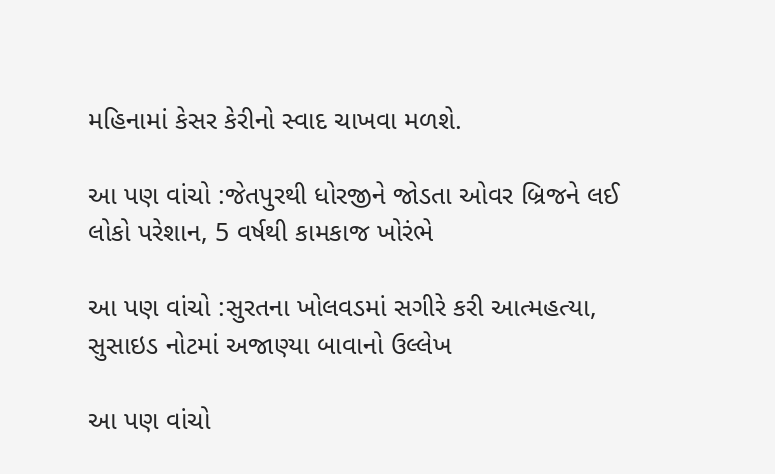મહિનામાં કેસર કેરીનો સ્વાદ ચાખવા મળશે.

આ પણ વાંચો :જેતપુરથી ધોરજીને જોડતા ઓવર બ્રિજને લઈ લોકો પરેશાન, 5 વર્ષથી કામકાજ ખોરંભે

આ પણ વાંચો :સુરતના ખોલવડમાં સગીરે કરી આત્મહત્યા, સુસાઇડ નોટમાં અજાણ્યા બાવાનો ઉલ્લેખ

આ પણ વાંચો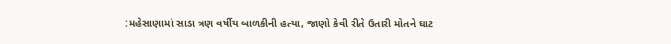:મહેસાણામાં સાડા ત્રણ વર્ષીય બાળકીની હત્યા, જાણો કેવી રીતે ઉતારી મોતને ઘાટ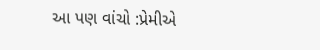આ પણ વાંચો :પ્રેમીએ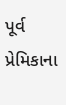પૂર્વ પ્રેમિકાના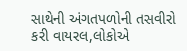સાથેની અંગતપળોની તસવીરો કરી વાયરલ,લોકોએ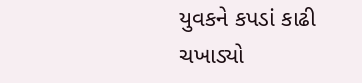યુવકને કપડાં કાઢી ચખાડ્યો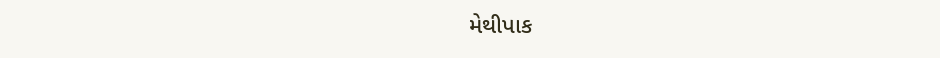મેથીપાક